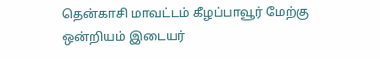தென்காசி மாவட்டம் கீழப்பாவூர் மேற்கு ஒன்றியம் இடையர்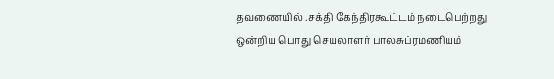தவணையில் .சக்தி கேந்திரகூட்டம் நடைபெற்றது ஒன்றிய பொது செயலாளர் பாலசுப்ரமணியம்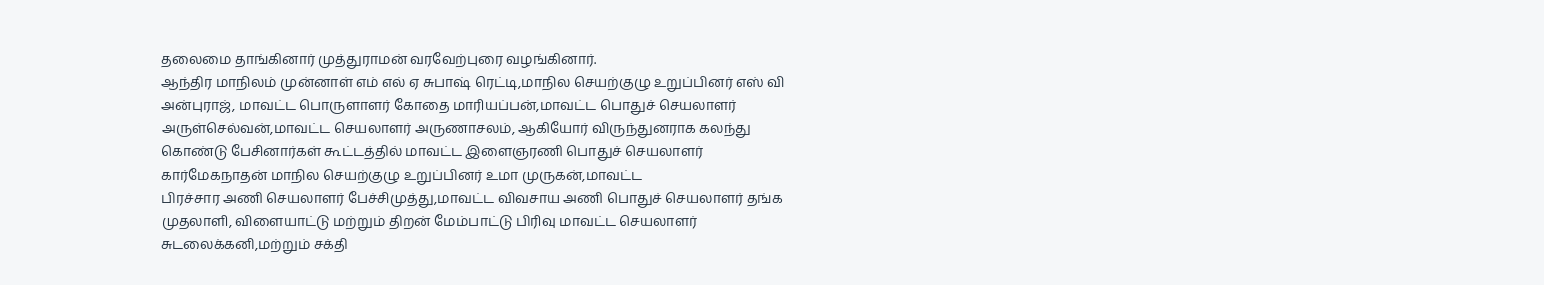தலைமை தாங்கினார் முத்துராமன் வரவேற்புரை வழங்கினார்.
ஆந்திர மாநிலம் முன்னாள் எம் எல் ஏ சுபாஷ் ரெட்டி,மாநில செயற்குழு உறுப்பினர் எஸ் வி அன்புராஜ், மாவட்ட பொருளாளர் கோதை மாரியப்பன்,மாவட்ட பொதுச் செயலாளர்
அருள்செல்வன்,மாவட்ட செயலாளர் அருணாசலம், ஆகியோர் விருந்துனராக கலந்து கொண்டு பேசினார்கள் கூட்டத்தில் மாவட்ட இளைஞரணி பொதுச் செயலாளர் கார்மேகநாதன் மாநில செயற்குழு உறுப்பினர் உமா முருகன்,மாவட்ட
பிரச்சார அணி செயலாளர் பேச்சிமுத்து,மாவட்ட விவசாய அணி பொதுச் செயலாளர் தங்க முதலாளி, விளையாட்டு மற்றும் திறன் மேம்பாட்டு பிரிவு மாவட்ட செயலாளர்
சுடலைக்கனி,மற்றும் சக்தி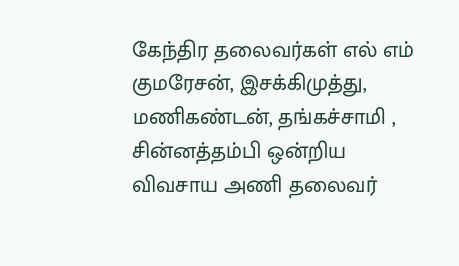கேந்திர தலைவர்கள் எல் எம் குமரேசன், இசக்கிமுத்து,
மணிகண்டன், தங்கச்சாமி , சின்னத்தம்பி ஒன்றிய விவசாய அணி தலைவர்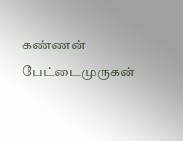கண்ணன்
பேட்டைமுருகன்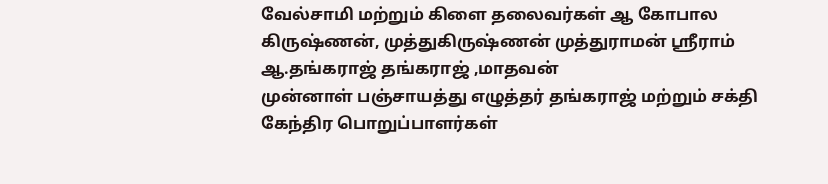வேல்சாமி மற்றும் கிளை தலைவர்கள் ஆ கோபால கிருஷ்ணன், முத்துகிருஷ்ணன் முத்துராமன் ஸ்ரீராம் ஆ.தங்கராஜ் தங்கராஜ் ,மாதவன்
முன்னாள் பஞ்சாயத்து எழுத்தர் தங்கராஜ் மற்றும் சக்தி கேந்திர பொறுப்பாளர்கள்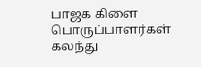பாஜக கிளை பொருப்பாளர்கள் கலந்து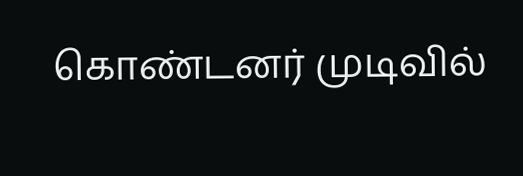கொண்டனர் முடிவில்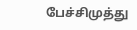பேச்சிமுத்து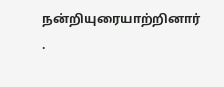நன்றியுரையாற்றினார் .